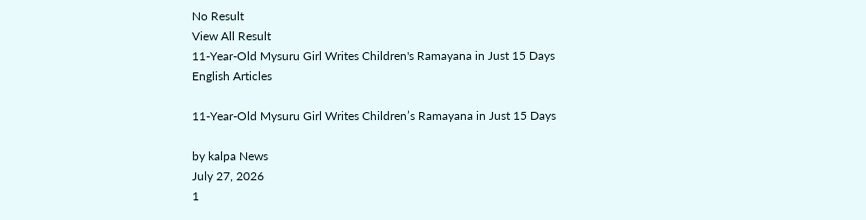No Result
View All Result
11-Year-Old Mysuru Girl Writes Children's Ramayana in Just 15 Days
English Articles

11-Year-Old Mysuru Girl Writes Children’s Ramayana in Just 15 Days

by kalpa News
July 27, 2026
1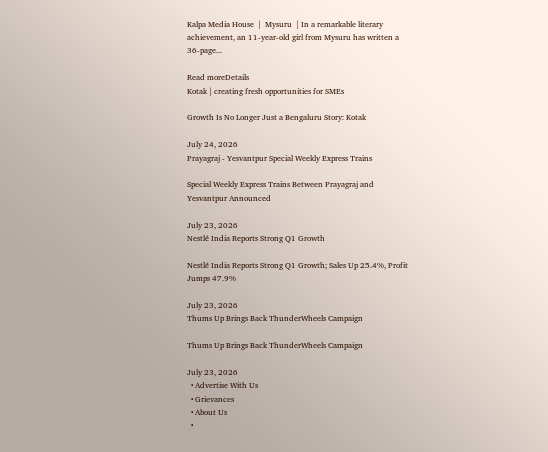Kalpa Media House  |  Mysuru  | In a remarkable literary achievement, an 11-year-old girl from Mysuru has written a 36-page...

Read moreDetails
Kotak | creating fresh opportunities for SMEs

Growth Is No Longer Just a Bengaluru Story: Kotak

July 24, 2026
Prayagraj - Yesvantpur Special Weekly Express Trains

Special Weekly Express Trains Between Prayagraj and Yesvantpur Announced

July 23, 2026
Nestlé India Reports Strong Q1 Growth

Nestlé India Reports Strong Q1 Growth; Sales Up 25.4%, Profit Jumps 47.9%

July 23, 2026
Thums Up Brings Back ThunderWheels Campaign

Thums Up Brings Back ThunderWheels Campaign

July 23, 2026
  • Advertise With Us
  • Grievances
  • About Us
  •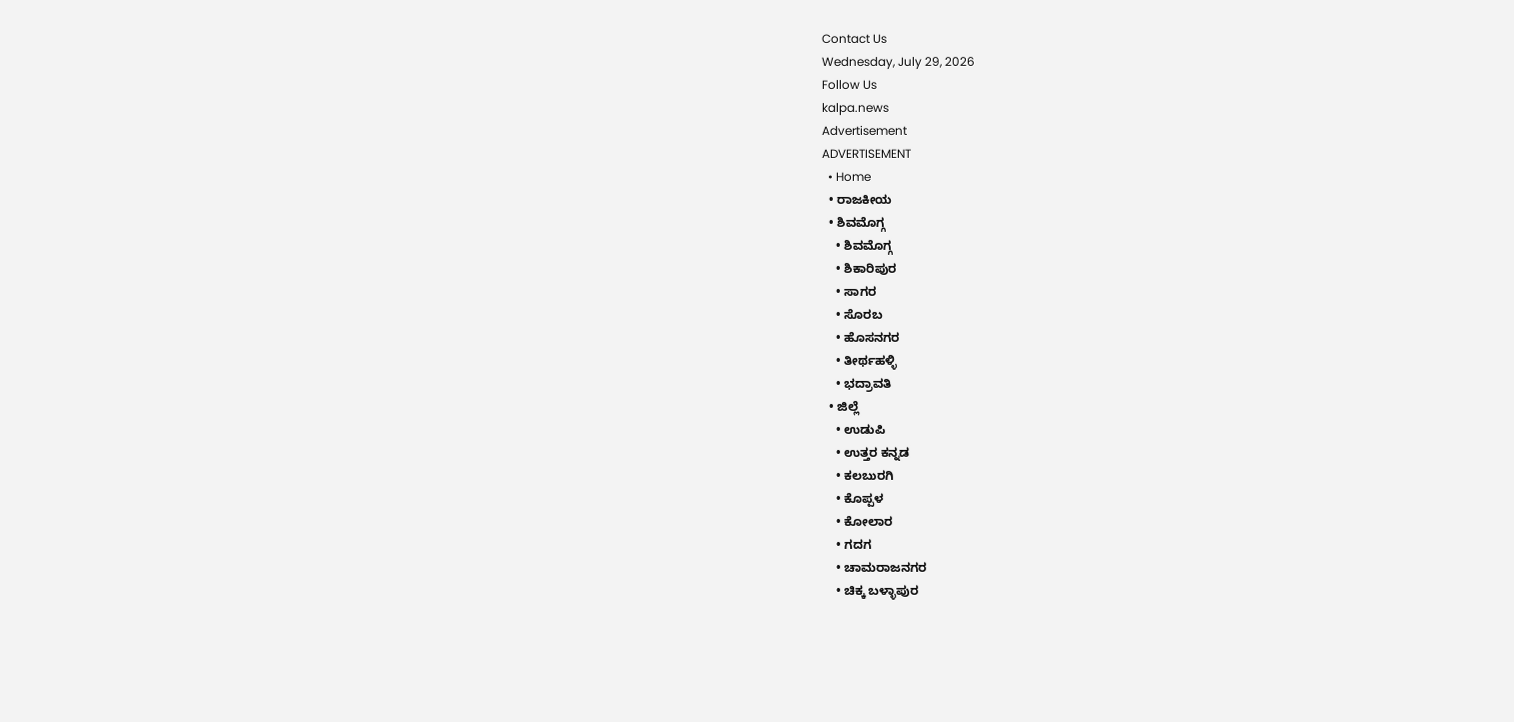Contact Us
Wednesday, July 29, 2026
Follow Us
kalpa.news
Advertisement
ADVERTISEMENT
  • Home
  • ರಾಜಕೀಯ
  • ಶಿವಮೊಗ್ಗ
    • ಶಿವಮೊಗ್ಗ
    • ಶಿಕಾರಿಪುರ
    • ಸಾಗರ
    • ಸೊರಬ
    • ಹೊಸನಗರ
    • ತೀರ್ಥಹಳ್ಳಿ
    • ಭದ್ರಾವತಿ
  • ಜಿಲ್ಲೆ
    • ಉಡುಪಿ
    • ಉತ್ತರ ಕನ್ನಡ
    • ಕಲಬುರಗಿ
    • ಕೊಪ್ಪಳ
    • ಕೋಲಾರ
    • ಗದಗ
    • ಚಾಮರಾಜನಗರ
    • ಚಿಕ್ಕ ಬಳ್ಳಾಪುರ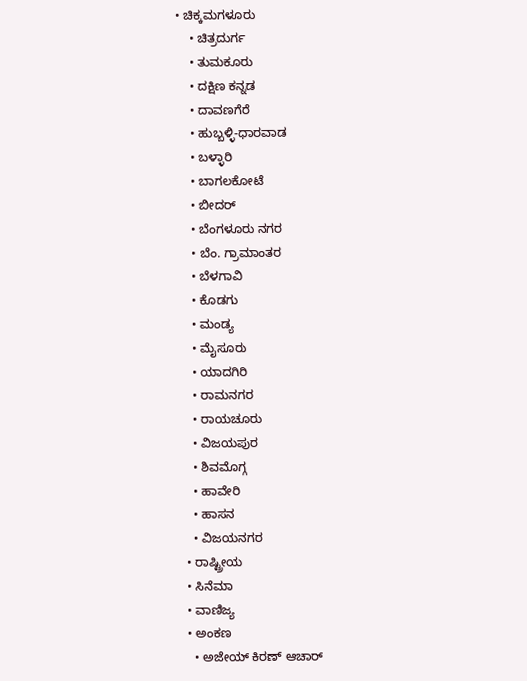• ಚಿಕ್ಕಮಗಳೂರು
    • ಚಿತ್ರದುರ್ಗ
    • ತುಮಕೂರು
    • ದಕ್ಷಿಣ ಕನ್ನಡ
    • ದಾವಣಗೆರೆ
    • ಹುಬ್ಬಳ್ಳಿ-ಧಾರವಾಡ
    • ಬಳ್ಳಾರಿ
    • ಬಾಗಲಕೋಟೆ
    • ಬೀದರ್
    • ಬೆಂಗಳೂರು ನಗರ
    • ಬೆಂ. ಗ್ರಾಮಾಂತರ
    • ಬೆಳಗಾವಿ
    • ಕೊಡಗು
    • ಮಂಡ್ಯ
    • ಮೈಸೂರು
    • ಯಾದಗಿರಿ
    • ರಾಮನಗರ
    • ರಾಯಚೂರು
    • ವಿಜಯಪುರ
    • ಶಿವಮೊಗ್ಗ
    • ಹಾವೇರಿ
    • ಹಾಸನ
    • ವಿಜಯನಗರ
  • ರಾಷ್ಟ್ರೀಯ
  • ಸಿನೆಮಾ
  • ವಾಣಿಜ್ಯ
  • ಅಂಕಣ
    • ಅಜೇಯ್ ಕಿರಣ್ ಆಚಾರ್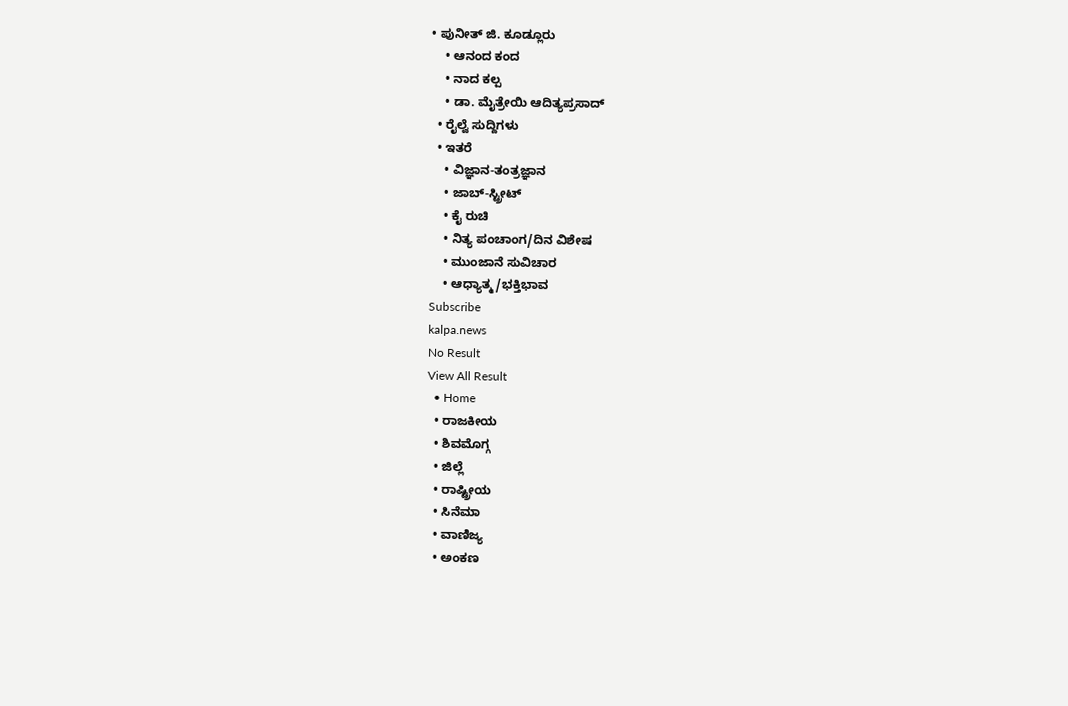• ಪುನೀತ್ ಜಿ. ಕೂಡ್ಲೂರು
    • ಆನಂದ ಕಂದ
    • ನಾದ ಕಲ್ಪ
    • ಡಾ. ಮೈತ್ರೇಯಿ ಆದಿತ್ಯಪ್ರಸಾದ್
  • ರೈಲ್ವೆ ಸುದ್ದಿಗಳು
  • ಇತರೆ
    • ವಿಜ್ಞಾನ-ತಂತ್ರಜ್ಞಾನ
    • ಜಾಬ್-ಸ್ಟ್ರೀಟ್
    • ಕೈ ರುಚಿ
    • ನಿತ್ಯ ಪಂಚಾಂಗ/ದಿನ ವಿಶೇಷ
    • ಮುಂಜಾನೆ ಸುವಿಚಾರ
    • ಆಧ್ಯಾತ್ಮ/ಭಕ್ತಿಭಾವ
Subscribe
kalpa.news
No Result
View All Result
  • Home
  • ರಾಜಕೀಯ
  • ಶಿವಮೊಗ್ಗ
  • ಜಿಲ್ಲೆ
  • ರಾಷ್ಟ್ರೀಯ
  • ಸಿನೆಮಾ
  • ವಾಣಿಜ್ಯ
  • ಅಂಕಣ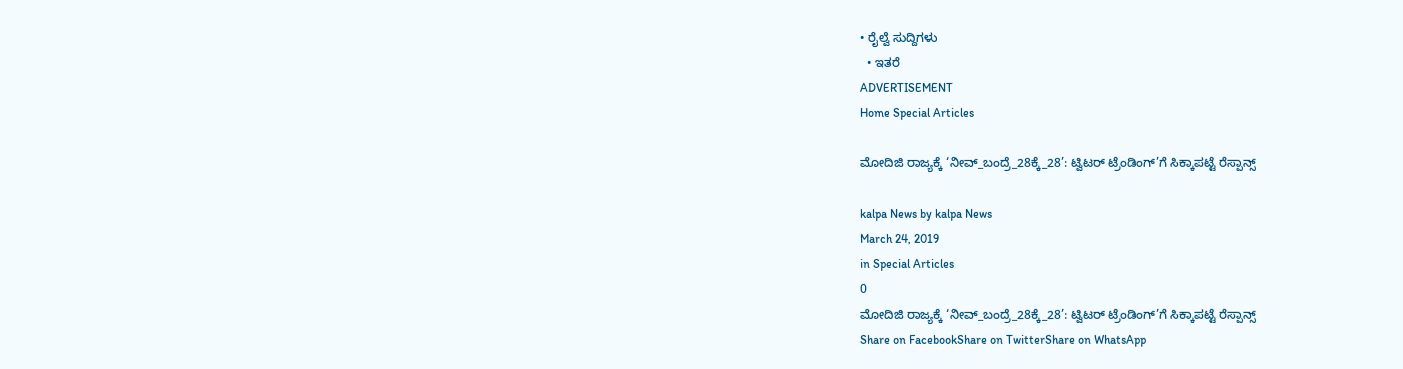• ರೈಲ್ವೆ ಸುದ್ದಿಗಳು
  • ಇತರೆ
ADVERTISEMENT
Home Special Articles

ಮೋದಿಜಿ ರಾಜ್ಯಕ್ಕೆ ‘ನೀವ್_ಬಂದ್ರೆ_28ಕ್ಕೆ_28’: ಟ್ವಿಟರ್ ಟ್ರೆಂಡಿಂಗ್’ಗೆ ಸಿಕ್ಕಾಪಟ್ಟೆ ರೆಸ್ಪಾನ್ಸ್‌

kalpa News by kalpa News
March 24, 2019
in Special Articles
0
ಮೋದಿಜಿ ರಾಜ್ಯಕ್ಕೆ ‘ನೀವ್_ಬಂದ್ರೆ_28ಕ್ಕೆ_28’: ಟ್ವಿಟರ್ ಟ್ರೆಂಡಿಂಗ್’ಗೆ ಸಿಕ್ಕಾಪಟ್ಟೆ ರೆಸ್ಪಾನ್ಸ್‌
Share on FacebookShare on TwitterShare on WhatsApp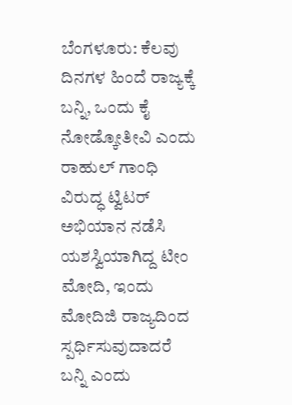ಬೆಂಗಳೂರು: ಕೆಲವು ದಿನಗಳ ಹಿಂದೆ ರಾಜ್ಯಕ್ಕೆ ಬನ್ನಿ, ಒಂದು ಕೈ ನೋಡ್ಕೋತೀವಿ ಎಂದು ರಾಹುಲ್ ಗಾಂಧಿ ವಿರುದ್ಧ ಟ್ವಿಟರ್ ಅಭಿಯಾನ ನಡೆಸಿ ಯಶಸ್ವಿಯಾಗಿದ್ದ ಟೀಂ ಮೋದಿ, ಇಂದು ಮೋದಿಜಿ ರಾಜ್ಯದಿಂದ ಸ್ಪರ್ಧಿಸುವುದಾದರೆ ಬನ್ನಿ ಎಂದು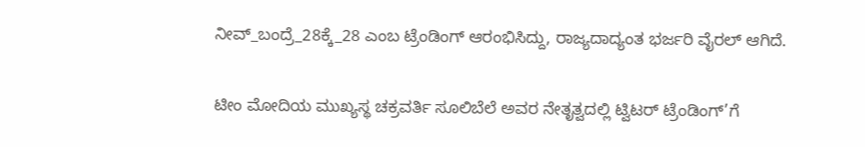ನೀವ್_ಬಂದ್ರೆ_28ಕ್ಕೆ_28 ಎಂಬ ಟ್ರೆಂಡಿಂಗ್ ಆರಂಭಿಸಿದ್ದು, ರಾಜ್ಯದಾದ್ಯಂತ ಭರ್ಜರಿ ವೈರಲ್ ಆಗಿದೆ.

ಟೀಂ ಮೋದಿಯ ಮುಖ್ಯಸ್ಥ ಚಕ್ರವರ್ತಿ ಸೂಲಿಬೆಲೆ ಅವರ ನೇತೃತ್ವದಲ್ಲಿ ಟ್ವಿಟರ್ ಟ್ರೆಂಡಿಂಗ್’ಗೆ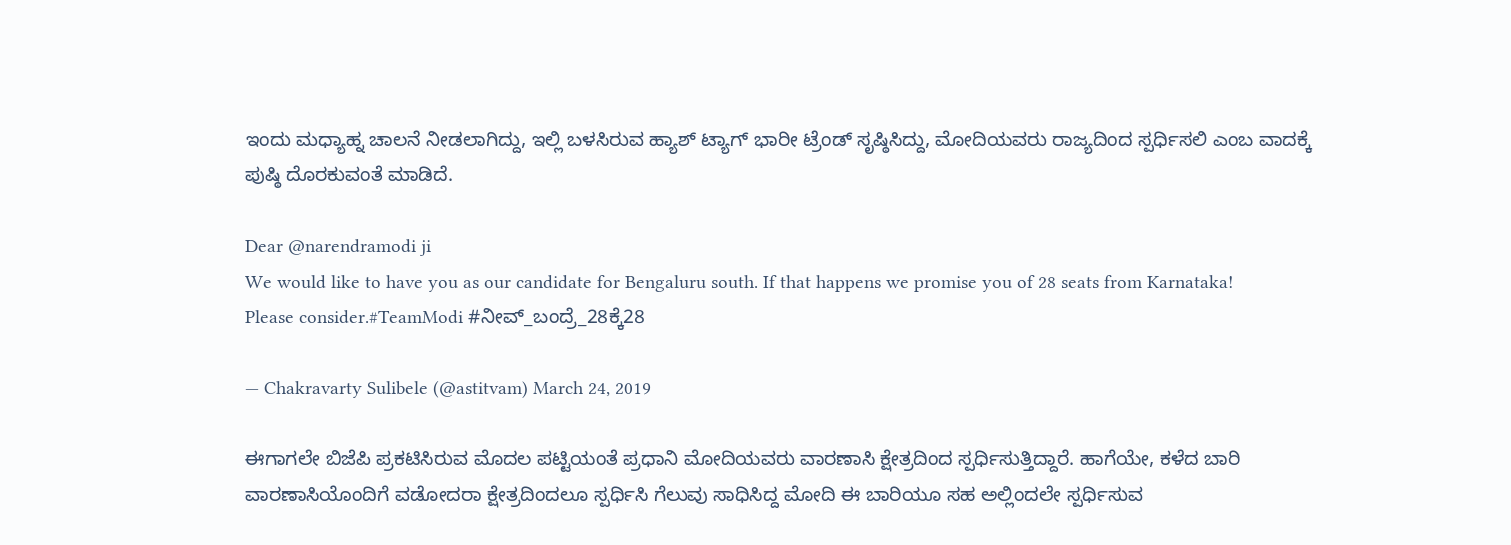ಇಂದು ಮಧ್ಯಾಹ್ನ ಚಾಲನೆ ನೀಡಲಾಗಿದ್ದು, ಇಲ್ಲಿ ಬಳಸಿರುವ ಹ್ಯಾಶ್ ಟ್ಯಾಗ್ ಭಾರೀ ಟ್ರೆಂಡ್ ಸೃಷ್ಠಿಸಿದ್ದು, ಮೋದಿಯವರು ರಾಜ್ಯದಿಂದ ಸ್ಪರ್ಧಿಸಲಿ ಎಂಬ ವಾದಕ್ಕೆ ಪುಷ್ಠಿ ದೊರಕುವಂತೆ ಮಾಡಿದೆ.

Dear @narendramodi ji
We would like to have you as our candidate for Bengaluru south. If that happens we promise you of 28 seats from Karnataka!
Please consider.#TeamModi #ನೀವ್_ಬಂದ್ರೆ_28ಕ್ಕೆ28

— Chakravarty Sulibele (@astitvam) March 24, 2019

ಈಗಾಗಲೇ ಬಿಜೆಪಿ ಪ್ರಕಟಿಸಿರುವ ಮೊದಲ ಪಟ್ಟಿಯಂತೆ ಪ್ರಧಾನಿ ಮೋದಿಯವರು ವಾರಣಾಸಿ ಕ್ಷೇತ್ರದಿಂದ ಸ್ಪರ್ಧಿಸುತ್ತಿದ್ದಾರೆ. ಹಾಗೆಯೇ, ಕಳೆದ ಬಾರಿ ವಾರಣಾಸಿಯೊಂದಿಗೆ ವಡೋದರಾ ಕ್ಷೇತ್ರದಿಂದಲೂ ಸ್ಪರ್ಧಿಸಿ ಗೆಲುವು ಸಾಧಿಸಿದ್ದ ಮೋದಿ ಈ ಬಾರಿಯೂ ಸಹ ಅಲ್ಲಿಂದಲೇ ಸ್ಪರ್ಧಿಸುವ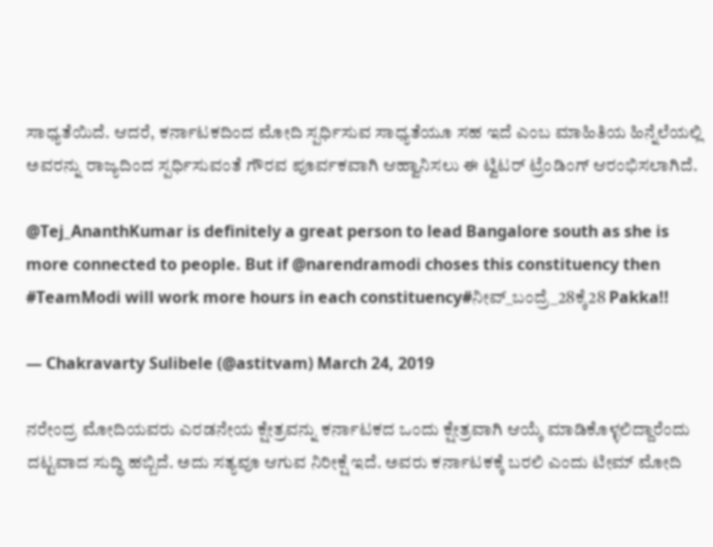ಸಾಧ್ಯತೆಯಿದೆ. ಆದರೆ, ಕರ್ನಾಟಕದಿಂದ ಮೋದಿ ಸ್ಪರ್ಧಿಸುವ ಸಾಧ್ಯತೆಯೂ ಸಹ ಇದೆ ಎಂಬ ಮಾಹಿತಿಯ ಹಿನ್ನೆಲೆಯಲ್ಲಿ ಅವರನ್ನು ರಾಜ್ಯದಿಂದ ಸ್ಪರ್ಧಿಸುವಂತೆ ಗೌರವ ಪೂರ್ವಕವಾಗಿ ಆಹ್ವಾನಿಸಲು ಈ ಟ್ವಿಟರ್ ಟ್ರೆಂಡಿಂಗ್ ಆರಂಭಿಸಲಾಗಿದೆ.

@Tej_AnanthKumar is definitely a great person to lead Bangalore south as she is more connected to people. But if @narendramodi choses this constituency then #TeamModi will work more hours in each constituency#ನೀವ್_ಬಂದ್ರೆ_28ಕ್ಕೆ28 Pakka!!

— Chakravarty Sulibele (@astitvam) March 24, 2019

ನರೇಂದ್ರ ಮೋದಿಯವರು ಎರಡನೇಯ ಕ್ಷೇತ್ರವನ್ನು ಕರ್ನಾಟಕದ ಒಂದು ಕ್ಷೇತ್ರವಾಗಿ ಆಯ್ಕೆ ಮಾಡಿಕೊಳ್ಳಲಿದ್ದಾರೆಂದು ದಟ್ಟವಾದ ಸುದ್ಧಿ ಹಬ್ಬಿದೆ. ಅದು ಸತ್ಯವೂ ಆಗುವ ನಿರೀಕ್ಷೆ ಇದೆ. ಅವರು ಕರ್ನಾಟಕಕ್ಕೆ ಬರಲಿ ಎಂದು ಟೀಮ್ ಮೋದಿ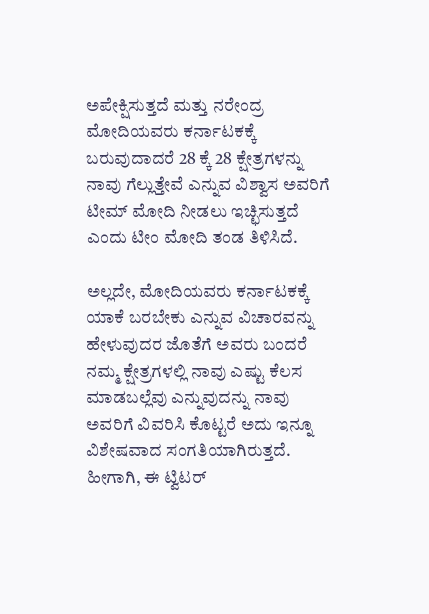ಅಪೇಕ್ಷಿಸುತ್ತದೆ ಮತ್ತು ನರೇಂದ್ರ ಮೋದಿಯವರು ಕರ್ನಾಟಕಕ್ಕೆ ಬರುವುದಾದರೆ 28 ಕ್ಕೆ 28 ಕ್ಷೇತ್ರಗಳನ್ನು ನಾವು ಗೆಲ್ಲುತ್ತೇವೆ ಎನ್ನುವ ವಿಶ್ವಾಸ ಅವರಿಗೆ ಟೀಮ್ ಮೋದಿ ನೀಡಲು ಇಚ್ಛಿಸುತ್ತದೆ ಎಂದು ಟೀಂ ಮೋದಿ ತಂಡ ತಿಳಿಸಿದೆ.

ಅಲ್ಲದೇ, ಮೋದಿಯವರು ಕರ್ನಾಟಕಕ್ಕೆ ಯಾಕೆ ಬರಬೇಕು ಎನ್ನುವ ವಿಚಾರವನ್ನು ಹೇಳುವುದರ ಜೊತೆಗೆ ಅವರು ಬಂದರೆ ನಮ್ಮ ಕ್ಷೇತ್ರಗಳಲ್ಲಿ ನಾವು ಎಷ್ಟು ಕೆಲಸ ಮಾಡಬಲ್ಲೆವು ಎನ್ನುವುದನ್ನು ನಾವು ಅವರಿಗೆ ವಿವರಿಸಿ ಕೊಟ್ಟರೆ ಅದು ಇನ್ನೂ ವಿಶೇಷವಾದ ಸಂಗತಿಯಾಗಿರುತ್ತದೆ. ಹೀಗಾಗಿ, ಈ ಟ್ವಿಟರ್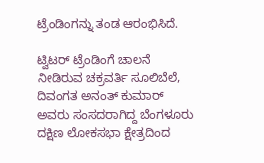ಟ್ರೆಂಡಿಂಗನ್ನು ತಂಡ ಆರಂಭಿಸಿದೆ.

ಟ್ವಿಟರ್ ಟ್ರೆಂಡಿಂಗೆ ಚಾಲನೆ ನೀಡಿರುವ ಚಕ್ರವರ್ತಿ ಸೂಲಿಬೆಲೆ, ದಿವಂಗತ ಅನಂತ್ ಕುಮಾರ್ ಅವರು ಸಂಸದರಾಗಿದ್ದ ಬೆಂಗಳೂರು ದಕ್ಷಿಣ ಲೋಕಸಭಾ ಕ್ಷೇತ್ರದಿಂದ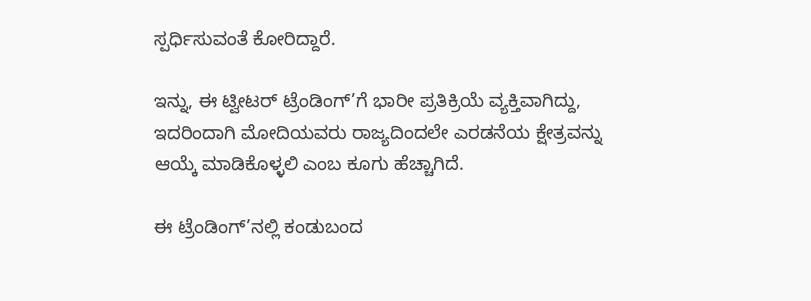ಸ್ಪರ್ಧಿಸುವಂತೆ ಕೋರಿದ್ದಾರೆ.

ಇನ್ನು, ಈ ಟ್ವೀಟರ್ ಟ್ರೆಂಡಿಂಗ್’ಗೆ ಭಾರೀ ಪ್ರತಿಕ್ರಿಯೆ ವ್ಯಕ್ತಿವಾಗಿದ್ದು, ಇದರಿಂದಾಗಿ ಮೋದಿಯವರು ರಾಜ್ಯದಿಂದಲೇ ಎರಡನೆಯ ಕ್ಷೇತ್ರವನ್ನು ಆಯ್ಕೆ ಮಾಡಿಕೊಳ್ಳಲಿ ಎಂಬ ಕೂಗು ಹೆಚ್ಚಾಗಿದೆ.

ಈ ಟ್ರೆಂಡಿಂಗ್’ನಲ್ಲಿ ಕಂಡುಬಂದ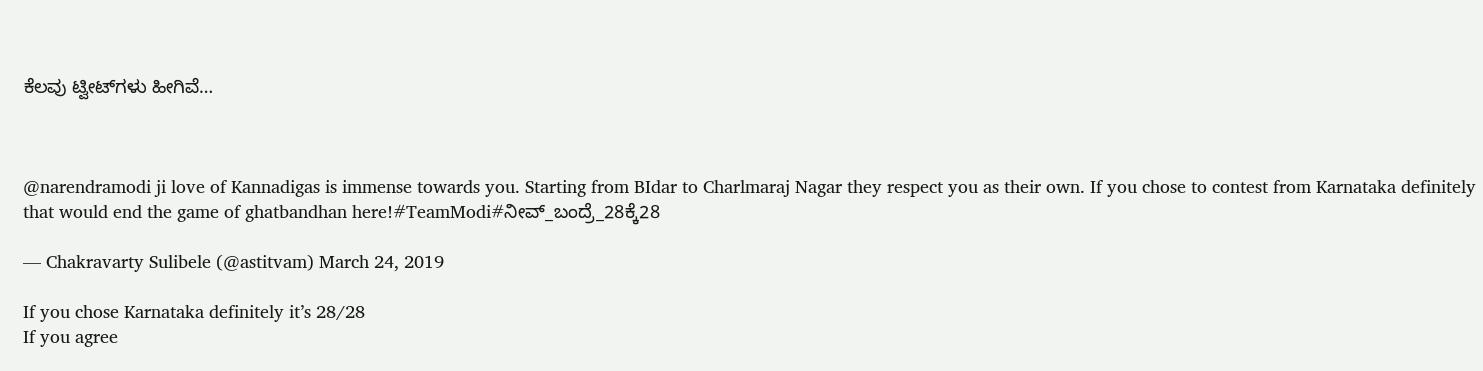ಕೆಲವು ಟ್ವೀಟ್‌ಗಳು ಹೀಗಿವೆ…



@narendramodi ji love of Kannadigas is immense towards you. Starting from BIdar to Charlmaraj Nagar they respect you as their own. If you chose to contest from Karnataka definitely that would end the game of ghatbandhan here!#TeamModi#ನೀವ್_ಬಂದ್ರೆ_28ಕ್ಕೆ28

— Chakravarty Sulibele (@astitvam) March 24, 2019

If you chose Karnataka definitely it’s 28/28
If you agree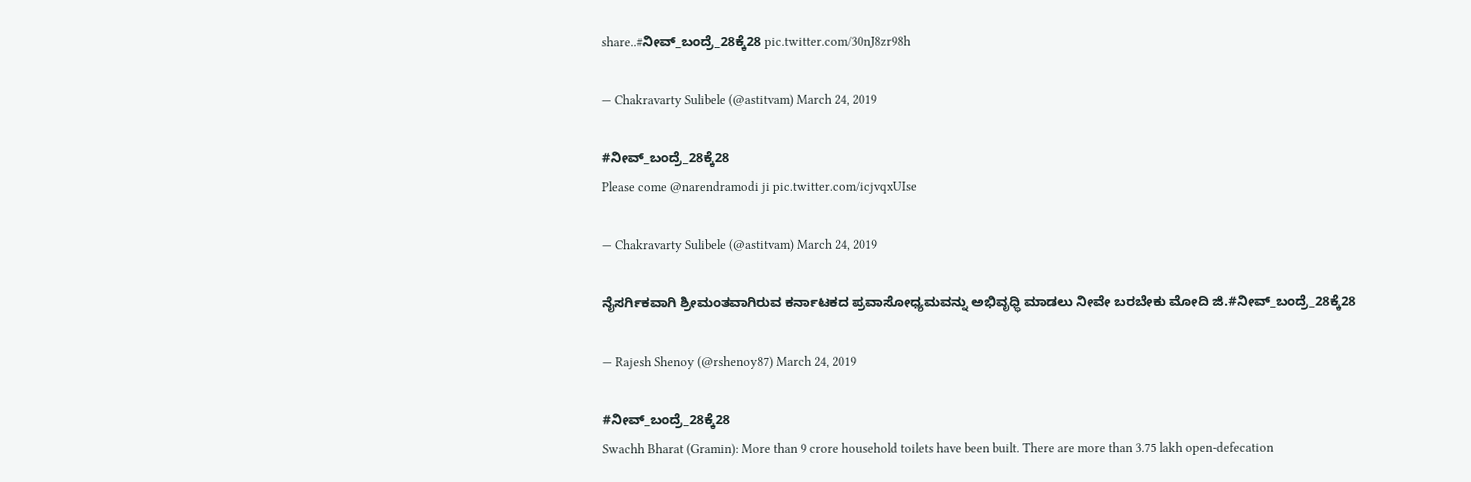share..#ನೀವ್_ಬಂದ್ರೆ_28ಕ್ಕೆ28 pic.twitter.com/30nJ8zr98h

— Chakravarty Sulibele (@astitvam) March 24, 2019

#ನೀವ್_ಬಂದ್ರೆ_28ಕ್ಕೆ28
Please come @narendramodi ji pic.twitter.com/icjvqxUIse

— Chakravarty Sulibele (@astitvam) March 24, 2019

ನೈಸರ್ಗಿಕವಾಗಿ ಶ್ರೀಮಂತವಾಗಿರುವ ಕರ್ನಾಟಕದ ಪ್ರವಾಸೋಧ್ಯಮವನ್ನು ಅಭಿವೃಧ್ಧಿ ಮಾಡಲು ನೀವೇ ಬರಬೇಕು ಮೋದಿ ಜಿ.#ನೀವ್_ಬಂದ್ರೆ_28ಕ್ಕೆ28

— Rajesh Shenoy (@rshenoy87) March 24, 2019

#ನೀವ್_ಬಂದ್ರೆ_28ಕ್ಕೆ28
Swachh Bharat (Gramin): More than 9 crore household toilets have been built. There are more than 3.75 lakh open-defecation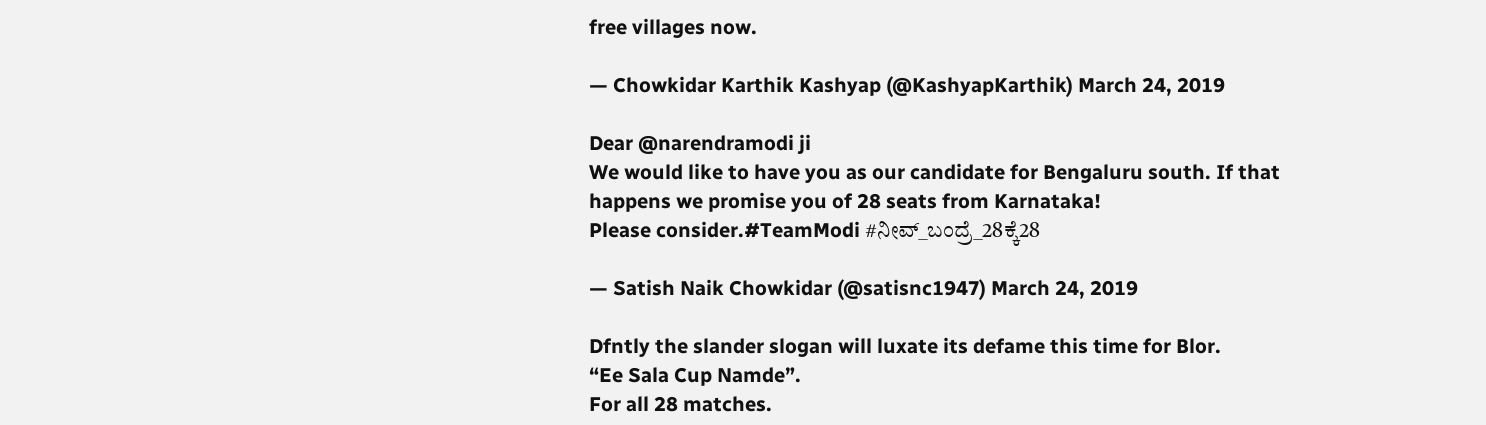free villages now.

— Chowkidar Karthik Kashyap (@KashyapKarthik) March 24, 2019

Dear @narendramodi ji
We would like to have you as our candidate for Bengaluru south. If that happens we promise you of 28 seats from Karnataka!
Please consider.#TeamModi #ನೀವ್_ಬಂದ್ರೆ_28ಕ್ಕೆ28

— Satish Naik Chowkidar (@satisnc1947) March 24, 2019

Dfntly the slander slogan will luxate its defame this time for Blor.
“Ee Sala Cup Namde”.
For all 28 matches.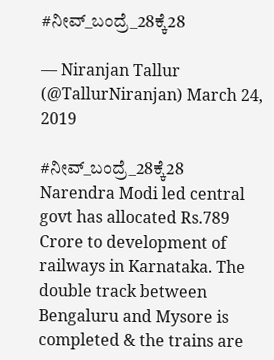#ನೀವ್_ಬಂದ್ರೆ_28ಕ್ಕೆ28

— Niranjan Tallur (@TallurNiranjan) March 24, 2019

#ನೀವ್_ಬಂದ್ರೆ_28ಕ್ಕೆ28
Narendra Modi led central govt has allocated Rs.789 Crore to development of railways in Karnataka. The double track between Bengaluru and Mysore is completed & the trains are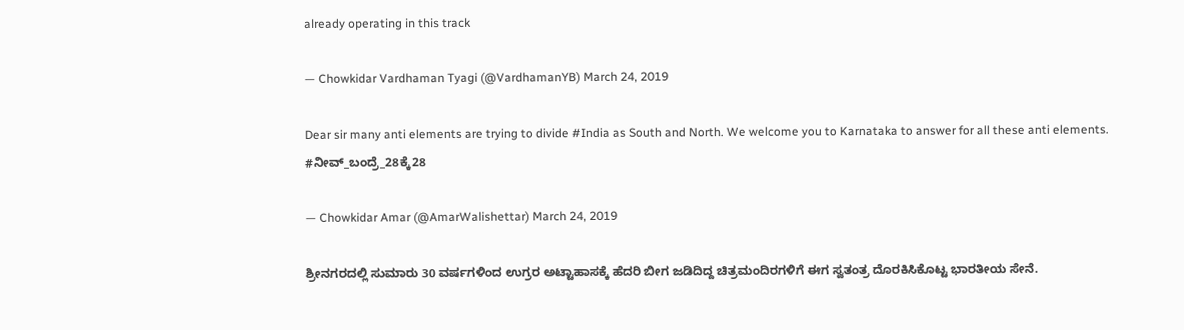already operating in this track

— Chowkidar Vardhaman Tyagi (@VardhamanYB) March 24, 2019

Dear sir many anti elements are trying to divide #India as South and North. We welcome you to Karnataka to answer for all these anti elements. #ನೀವ್_ಬಂದ್ರೆ_28ಕ್ಕೆ28

— Chowkidar Amar (@AmarWalishettar) March 24, 2019

ಶ್ರೀನಗರದಲ್ಲಿ ಸುಮಾರು 30 ವರ್ಷಗಳಿಂದ ಉಗ್ರರ ಅಟ್ಟಾಹಾಸಕ್ಕೆ ಹೆದರಿ ಬೀಗ ಜಡಿದಿದ್ದ ಚಿತ್ರಮಂದಿರಗಳಿಗೆ ಈಗ ಸ್ವತಂತ್ರ ದೊರಕಿಸಿಕೊಟ್ಟ ಭಾರತೀಯ ಸೇನೆ.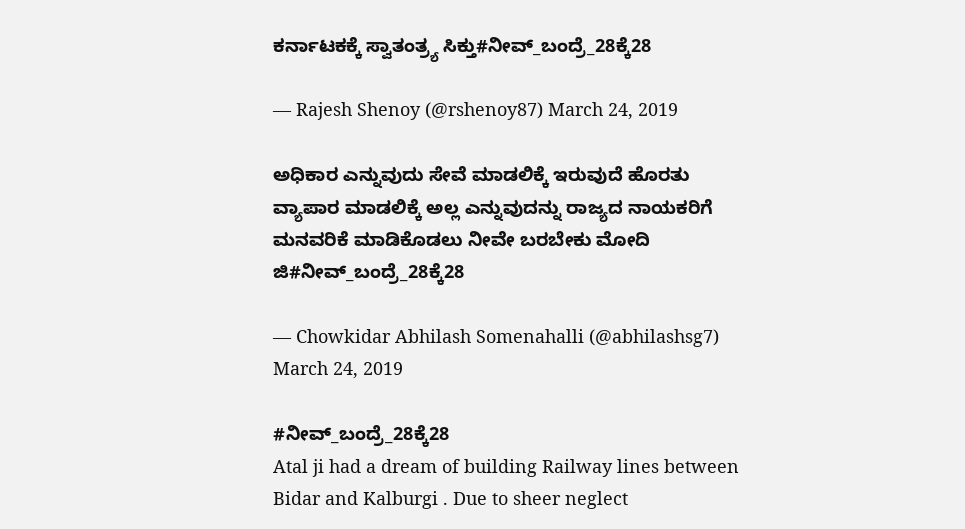ಕರ್ನಾಟಕಕ್ಕೆ ಸ್ವಾತಂತ್ರ್ಯ ಸಿಕ್ತು#ನೀವ್_ಬಂದ್ರೆ_28ಕ್ಕೆ28

— Rajesh Shenoy (@rshenoy87) March 24, 2019

ಅಧಿಕಾರ ಎನ್ನುವುದು ಸೇವೆ ಮಾಡಲಿಕ್ಕೆ ಇರುವುದೆ ಹೊರತು ವ್ಯಾಪಾರ ಮಾಡಲಿಕ್ಕೆ ಅಲ್ಲ ಎನ್ನುವುದನ್ನು ರಾಜ್ಯದ ನಾಯಕರಿಗೆ ಮನವರಿಕೆ ಮಾಡಿಕೊಡಲು ನೀವೇ ಬರಬೇಕು ಮೋದಿ ಜಿ#ನೀವ್_ಬಂದ್ರೆ_28ಕ್ಕೆ28

— Chowkidar Abhilash Somenahalli (@abhilashsg7) March 24, 2019

#ನೀವ್_ಬಂದ್ರೆ_28ಕ್ಕೆ28
Atal ji had a dream of building Railway lines between Bidar and Kalburgi . Due to sheer neglect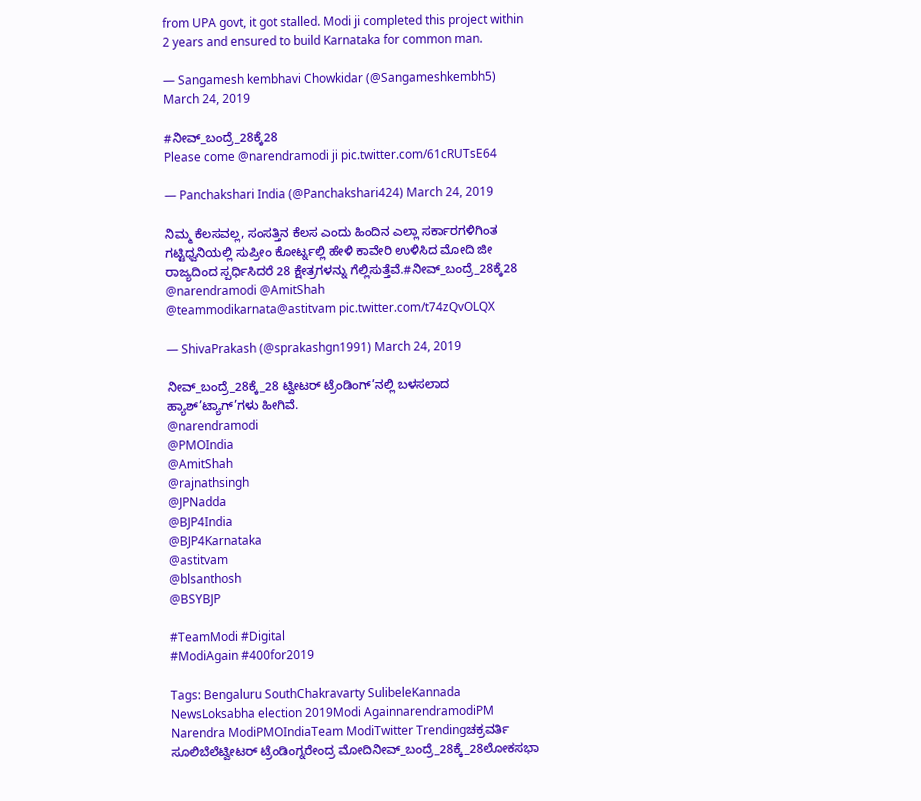from UPA govt, it got stalled. Modi ji completed this project within 2 years and ensured to build Karnataka for common man.

— Sangamesh kembhavi Chowkidar (@Sangameshkembh5) March 24, 2019

#ನೀವ್_ಬಂದ್ರೆ_28ಕ್ಕೆ28
Please come @narendramodi ji pic.twitter.com/61cRUTsE64

— Panchakshari India (@Panchakshari424) March 24, 2019

ನಿಮ್ಮ ಕೆಲಸವಲ್ಲ, ಸಂಸತ್ತಿನ ಕೆಲಸ ಎಂದು ಹಿಂದಿನ ಎಲ್ಲಾ ಸರ್ಕಾರಗಳಿಗಿಂತ ಗಟ್ಟಿಧ್ವನಿಯಲ್ಲಿ ಸುಪ್ರೀಂ ಕೋರ್ಟ್ನಲ್ಲಿ ಹೇಳಿ ಕಾವೇರಿ ಉಳಿಸಿದ ಮೋದಿ ಜೀ ರಾಜ್ಯದಿಂದ ಸ್ಪರ್ಧಿಸಿದರೆ 28 ಕ್ಷೇತ್ರಗಳನ್ನು ಗೆಲ್ಲಿಸುತ್ತೆವೆ.#ನೀವ್_ಬಂದ್ರೆ_28ಕ್ಕೆ28 @narendramodi @AmitShah
@teammodikarnata@astitvam pic.twitter.com/t74zQvOLQX

— ShivaPrakash (@sprakashgn1991) March 24, 2019

ನೀವ್_ಬಂದ್ರೆ_28ಕ್ಕೆ_28 ಟ್ವೀಟರ್ ಟ್ರೆಂಡಿಂಗ್’ನಲ್ಲಿ ಬಳಸಲಾದ ಹ್ಯಾಶ್’ಟ್ಯಾಗ್’ಗಳು ಹೀಗಿವೆ.
@narendramodi
@PMOIndia
@AmitShah
@rajnathsingh
@JPNadda
@BJP4India
@BJP4Karnataka
@astitvam
@blsanthosh
@BSYBJP

#TeamModi #Digital
#ModiAgain #400for2019

Tags: Bengaluru SouthChakravarty SulibeleKannada NewsLoksabha election 2019Modi AgainnarendramodiPM Narendra ModiPMOIndiaTeam ModiTwitter Trendingಚಕ್ರವರ್ತಿ ಸೂಲಿಬೆಲೆಟ್ವೀಟರ್ ಟ್ರೆಂಡಿಂಗ್ನರೇಂದ್ರ ಮೋದಿನೀವ್_ಬಂದ್ರೆ_28ಕ್ಕೆ_28ಲೋಕಸಭಾ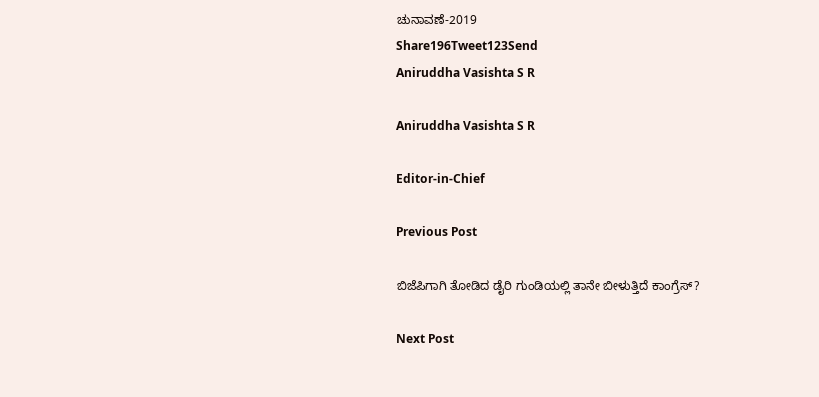ಚುನಾವಣೆ-2019
Share196Tweet123Send
Aniruddha Vasishta S R

Aniruddha Vasishta S R

Editor-in-Chief

Previous Post

ಬಿಜೆಪಿಗಾಗಿ ತೋಡಿದ ಡೈರಿ ಗುಂಡಿಯಲ್ಲಿ ತಾನೇ ಬೀಳುತ್ತಿದೆ ಕಾಂಗ್ರೆಸ್?

Next Post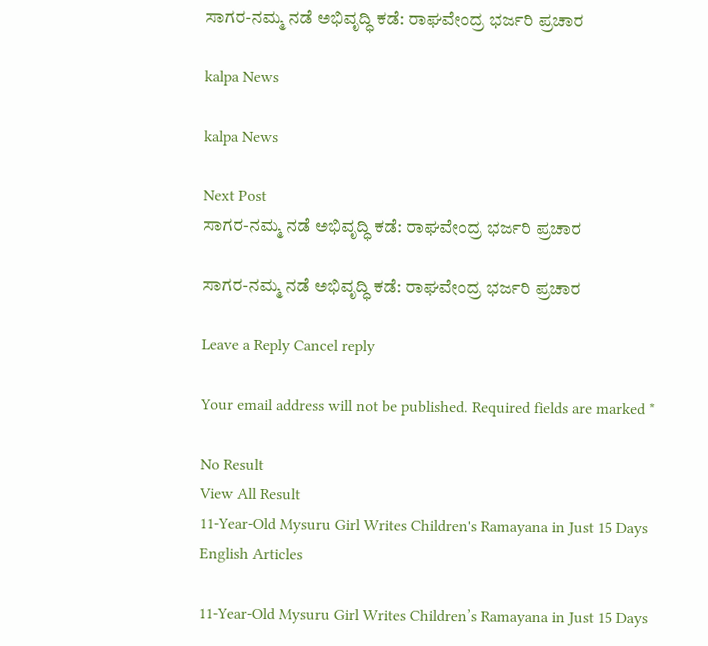ಸಾಗರ-ನಮ್ಮ ನಡೆ ಅಭಿವೃದ್ಧಿ ಕಡೆ: ರಾಘವೇಂದ್ರ ಭರ್ಜರಿ ಪ್ರಚಾರ

kalpa News

kalpa News

Next Post
ಸಾಗರ-ನಮ್ಮ ನಡೆ ಅಭಿವೃದ್ಧಿ ಕಡೆ: ರಾಘವೇಂದ್ರ ಭರ್ಜರಿ ಪ್ರಚಾರ

ಸಾಗರ-ನಮ್ಮ ನಡೆ ಅಭಿವೃದ್ಧಿ ಕಡೆ: ರಾಘವೇಂದ್ರ ಭರ್ಜರಿ ಪ್ರಚಾರ

Leave a Reply Cancel reply

Your email address will not be published. Required fields are marked *

No Result
View All Result
11-Year-Old Mysuru Girl Writes Children's Ramayana in Just 15 Days
English Articles

11-Year-Old Mysuru Girl Writes Children’s Ramayana in Just 15 Days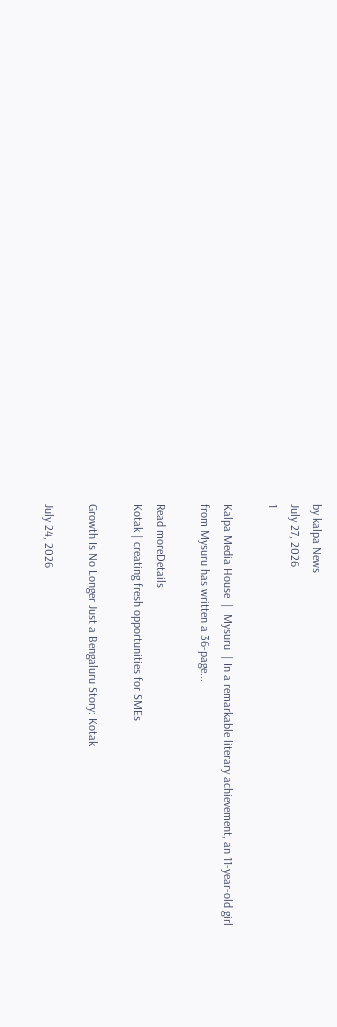by kalpa News
July 27, 2026
1

Kalpa Media House  |  Mysuru  | In a remarkable literary achievement, an 11-year-old girl from Mysuru has written a 36-page...

Read moreDetails
Kotak | creating fresh opportunities for SMEs

Growth Is No Longer Just a Bengaluru Story: Kotak

July 24, 2026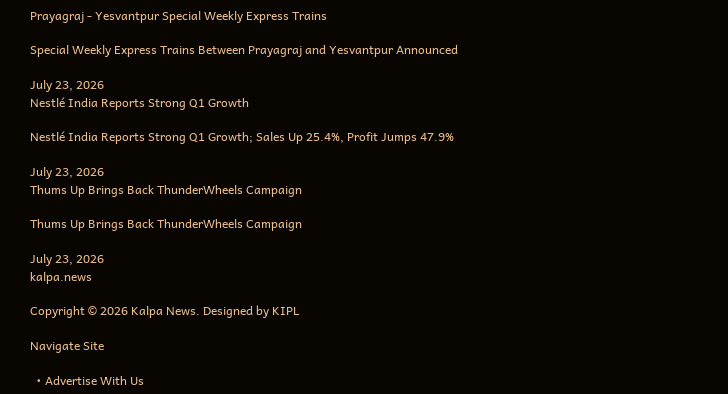Prayagraj - Yesvantpur Special Weekly Express Trains

Special Weekly Express Trains Between Prayagraj and Yesvantpur Announced

July 23, 2026
Nestlé India Reports Strong Q1 Growth

Nestlé India Reports Strong Q1 Growth; Sales Up 25.4%, Profit Jumps 47.9%

July 23, 2026
Thums Up Brings Back ThunderWheels Campaign

Thums Up Brings Back ThunderWheels Campaign

July 23, 2026
kalpa.news

Copyright © 2026 Kalpa News. Designed by KIPL

Navigate Site

  • Advertise With Us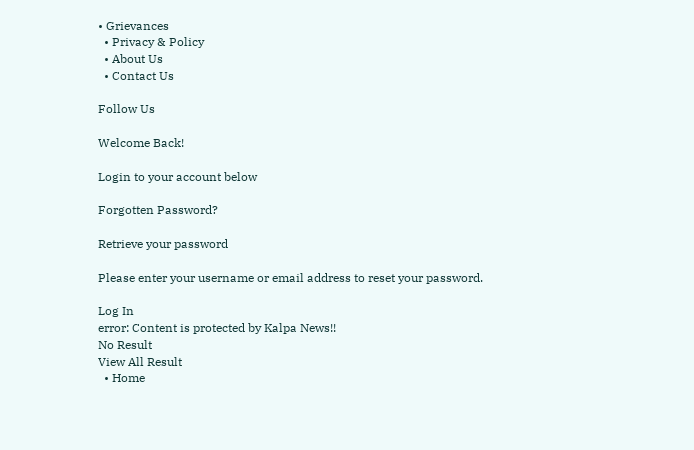• Grievances
  • Privacy & Policy
  • About Us
  • Contact Us

Follow Us

Welcome Back!

Login to your account below

Forgotten Password?

Retrieve your password

Please enter your username or email address to reset your password.

Log In
error: Content is protected by Kalpa News!!
No Result
View All Result
  • Home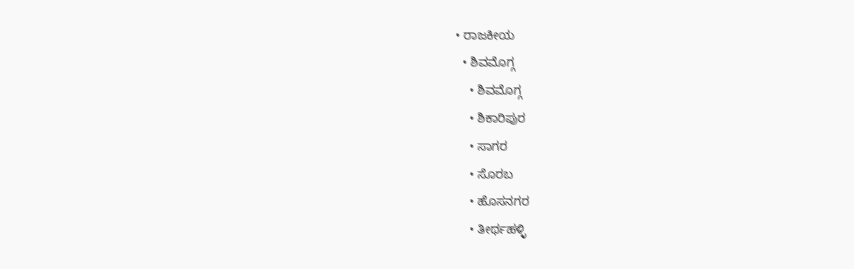• ರಾಜಕೀಯ
  • ಶಿವಮೊಗ್ಗ
    • ಶಿವಮೊಗ್ಗ
    • ಶಿಕಾರಿಪುರ
    • ಸಾಗರ
    • ಸೊರಬ
    • ಹೊಸನಗರ
    • ತೀರ್ಥಹಳ್ಳಿ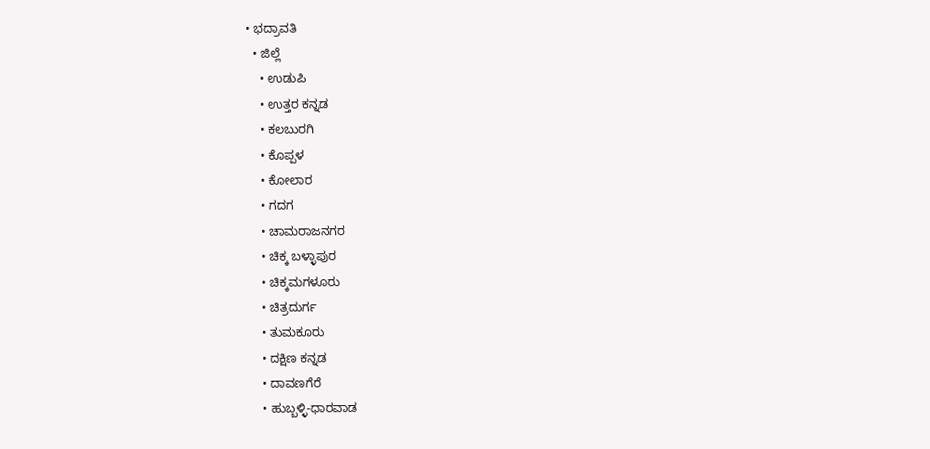• ಭದ್ರಾವತಿ
  • ಜಿಲ್ಲೆ
    • ಉಡುಪಿ
    • ಉತ್ತರ ಕನ್ನಡ
    • ಕಲಬುರಗಿ
    • ಕೊಪ್ಪಳ
    • ಕೋಲಾರ
    • ಗದಗ
    • ಚಾಮರಾಜನಗರ
    • ಚಿಕ್ಕ ಬಳ್ಳಾಪುರ
    • ಚಿಕ್ಕಮಗಳೂರು
    • ಚಿತ್ರದುರ್ಗ
    • ತುಮಕೂರು
    • ದಕ್ಷಿಣ ಕನ್ನಡ
    • ದಾವಣಗೆರೆ
    • ಹುಬ್ಬಳ್ಳಿ-ಧಾರವಾಡ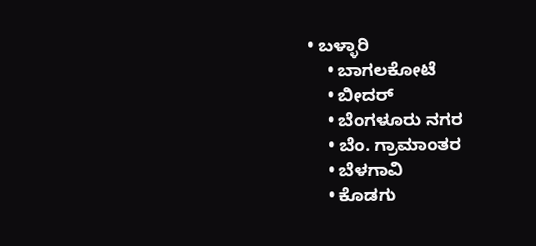• ಬಳ್ಳಾರಿ
    • ಬಾಗಲಕೋಟೆ
    • ಬೀದರ್
    • ಬೆಂಗಳೂರು ನಗರ
    • ಬೆಂ. ಗ್ರಾಮಾಂತರ
    • ಬೆಳಗಾವಿ
    • ಕೊಡಗು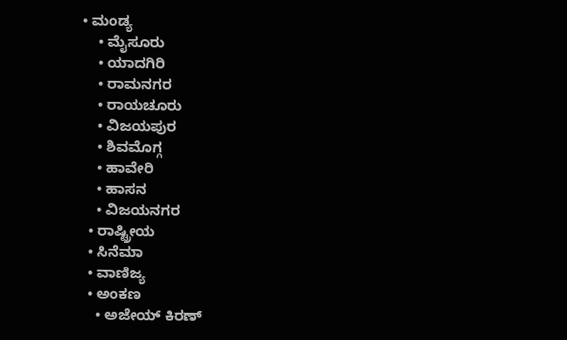• ಮಂಡ್ಯ
    • ಮೈಸೂರು
    • ಯಾದಗಿರಿ
    • ರಾಮನಗರ
    • ರಾಯಚೂರು
    • ವಿಜಯಪುರ
    • ಶಿವಮೊಗ್ಗ
    • ಹಾವೇರಿ
    • ಹಾಸನ
    • ವಿಜಯನಗರ
  • ರಾಷ್ಟ್ರೀಯ
  • ಸಿನೆಮಾ
  • ವಾಣಿಜ್ಯ
  • ಅಂಕಣ
    • ಅಜೇಯ್ ಕಿರಣ್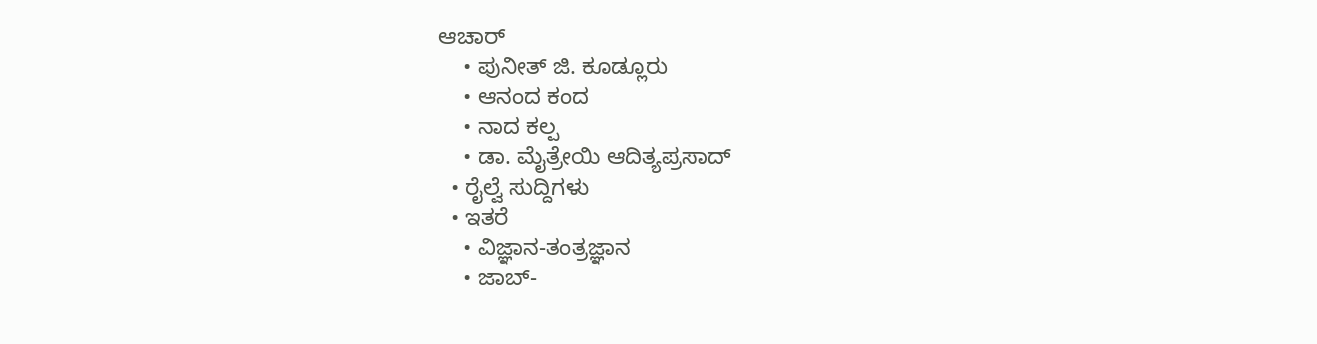ಆಚಾರ್
    • ಪುನೀತ್ ಜಿ. ಕೂಡ್ಲೂರು
    • ಆನಂದ ಕಂದ
    • ನಾದ ಕಲ್ಪ
    • ಡಾ. ಮೈತ್ರೇಯಿ ಆದಿತ್ಯಪ್ರಸಾದ್
  • ರೈಲ್ವೆ ಸುದ್ದಿಗಳು
  • ಇತರೆ
    • ವಿಜ್ಞಾನ-ತಂತ್ರಜ್ಞಾನ
    • ಜಾಬ್-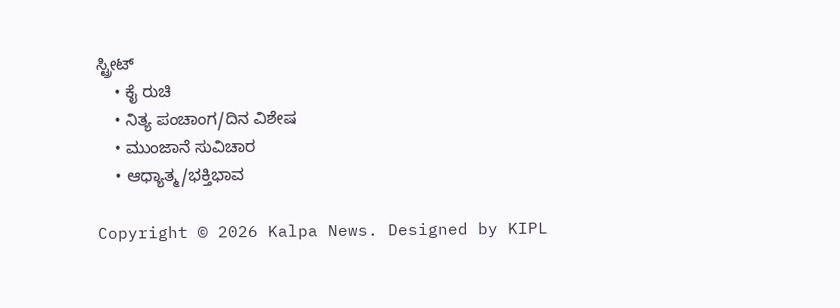ಸ್ಟ್ರೀಟ್
    • ಕೈ ರುಚಿ
    • ನಿತ್ಯ ಪಂಚಾಂಗ/ದಿನ ವಿಶೇಷ
    • ಮುಂಜಾನೆ ಸುವಿಚಾರ
    • ಆಧ್ಯಾತ್ಮ/ಭಕ್ತಿಭಾವ

Copyright © 2026 Kalpa News. Designed by KIPL